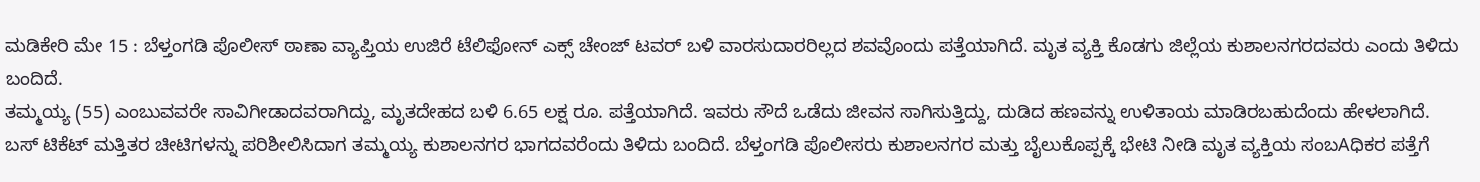ಮಡಿಕೇರಿ ಮೇ 15 : ಬೆಳ್ತಂಗಡಿ ಪೊಲೀಸ್ ಠಾಣಾ ವ್ಯಾಪ್ತಿಯ ಉಜಿರೆ ಟೆಲಿಫೋನ್ ಎಕ್ಸ್ ಚೇಂಜ್ ಟವರ್ ಬಳಿ ವಾರಸುದಾರರಿಲ್ಲದ ಶವವೊಂದು ಪತ್ತೆಯಾಗಿದೆ. ಮೃತ ವ್ಯಕ್ತಿ ಕೊಡಗು ಜಿಲ್ಲೆಯ ಕುಶಾಲನಗರದವರು ಎಂದು ತಿಳಿದು ಬಂದಿದೆ.
ತಮ್ಮಯ್ಯ (55) ಎಂಬುವವರೇ ಸಾವಿಗೀಡಾದವರಾಗಿದ್ದು, ಮೃತದೇಹದ ಬಳಿ 6.65 ಲಕ್ಷ ರೂ. ಪತ್ತೆಯಾಗಿದೆ. ಇವರು ಸೌದೆ ಒಡೆದು ಜೀವನ ಸಾಗಿಸುತ್ತಿದ್ದು, ದುಡಿದ ಹಣವನ್ನು ಉಳಿತಾಯ ಮಾಡಿರಬಹುದೆಂದು ಹೇಳಲಾಗಿದೆ.
ಬಸ್ ಟಿಕೆಟ್ ಮತ್ತಿತರ ಚೀಟಿಗಳನ್ನು ಪರಿಶೀಲಿಸಿದಾಗ ತಮ್ಮಯ್ಯ ಕುಶಾಲನಗರ ಭಾಗದವರೆಂದು ತಿಳಿದು ಬಂದಿದೆ. ಬೆಳ್ತಂಗಡಿ ಪೊಲೀಸರು ಕುಶಾಲನಗರ ಮತ್ತು ಬೈಲುಕೊಪ್ಪಕ್ಕೆ ಭೇಟಿ ನೀಡಿ ಮೃತ ವ್ಯಕ್ತಿಯ ಸಂಬAಧಿಕರ ಪತ್ತೆಗೆ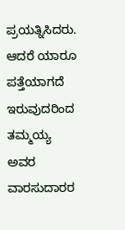ಪ್ರಯತ್ನಿಸಿದರು. ಆದರೆ ಯಾರೂ ಪತ್ತೆಯಾಗದೆ ಇರುವುದರಿಂದ ತಮ್ಮಯ್ಯ ಅವರ ವಾರಸುದಾರರ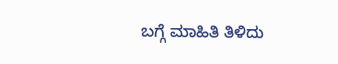ಬಗ್ಗೆ ಮಾಹಿತಿ ತಿಳಿದು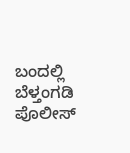ಬಂದಲ್ಲಿ ಬೆಳ್ತಂಗಡಿ ಪೊಲೀಸ್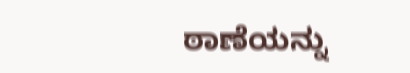ಠಾಣೆಯನ್ನು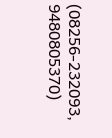(08256-232093, 9480805370)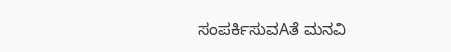ಸಂಪರ್ಕಿಸುವAತೆ ಮನವಿ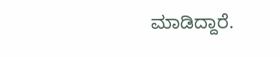ಮಾಡಿದ್ದಾರೆ.